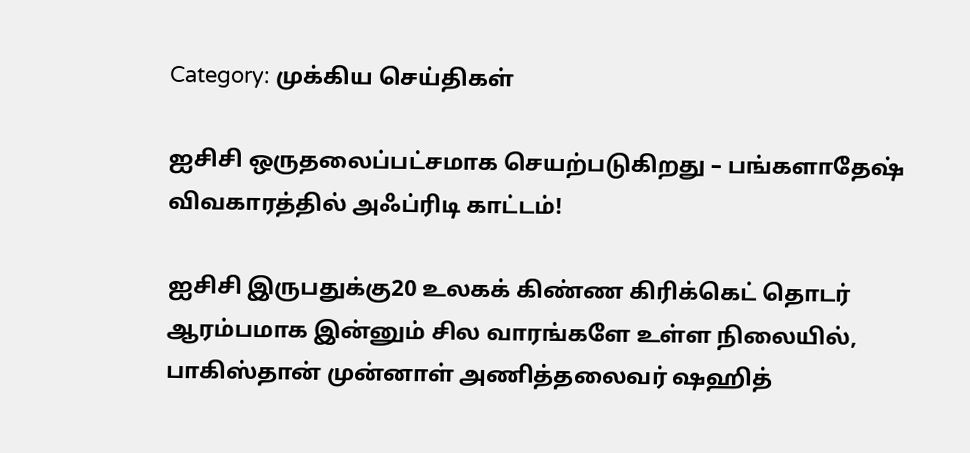Category: முக்கிய செய்திகள்

ஐசிசி ஒருதலைப்பட்சமாக செயற்படுகிறது – பங்களாதேஷ் விவகாரத்தில் அஃப்ரிடி காட்டம்!

ஐசிசி இருபதுக்கு20 உலகக் கிண்ண கிரிக்கெட் தொடர் ஆரம்பமாக இன்னும் சில வாரங்களே உள்ள நிலையில், பாகிஸ்தான் முன்னாள் அணித்தலைவர் ஷஹித்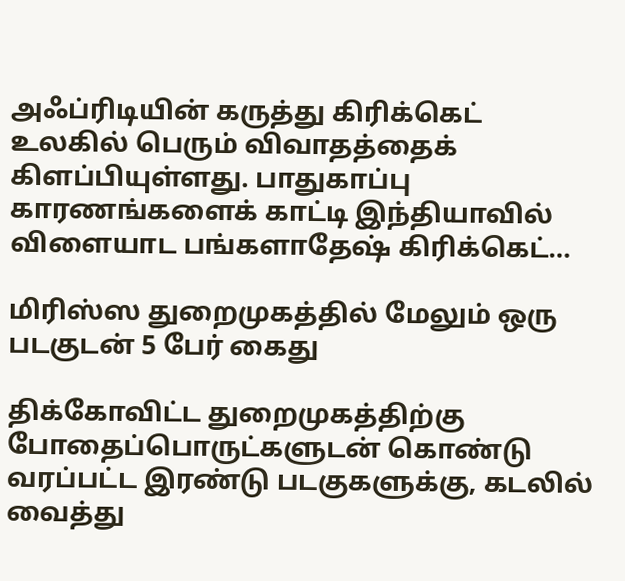அஃப்ரிடியின் கருத்து கிரிக்கெட் உலகில் பெரும் விவாதத்தைக் கிளப்பியுள்ளது. பாதுகாப்பு காரணங்களைக் காட்டி இந்தியாவில் விளையாட பங்களாதேஷ் கிரிக்கெட்…

மிரிஸ்ஸ துறைமுகத்தில் மேலும் ஒரு படகுடன் 5 பேர் கைது

திக்கோவிட்ட துறைமுகத்திற்கு போதைப்பொருட்களுடன் கொண்டு வரப்பட்ட இரண்டு படகுகளுக்கு, கடலில் வைத்து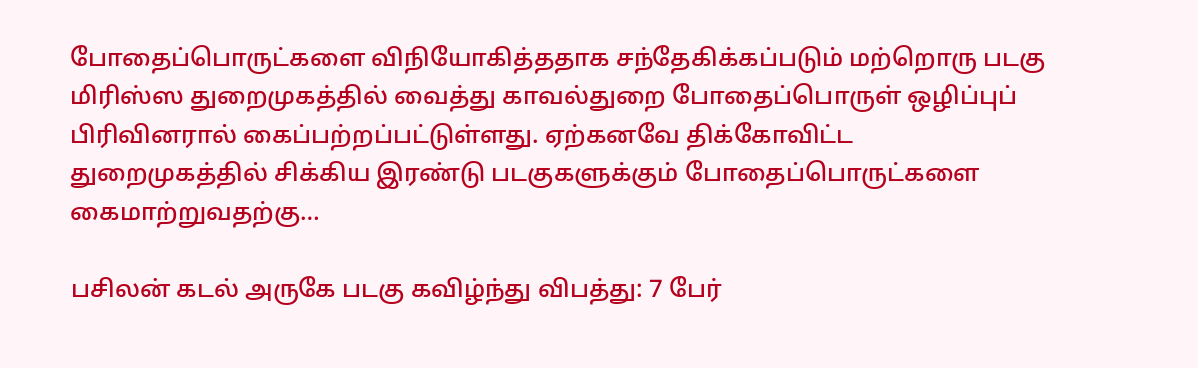போதைப்பொருட்களை விநியோகித்ததாக சந்தேகிக்கப்படும் மற்றொரு படகு மிரிஸ்ஸ துறைமுகத்தில் வைத்து காவல்துறை போதைப்பொருள் ஒழிப்புப் பிரிவினரால் கைப்பற்றப்பட்டுள்ளது. ஏற்கனவே திக்கோவிட்ட துறைமுகத்தில் சிக்கிய இரண்டு படகுகளுக்கும் போதைப்பொருட்களை கைமாற்றுவதற்கு…

பசிலன் கடல் அருகே படகு கவிழ்ந்து விபத்து: 7 பேர்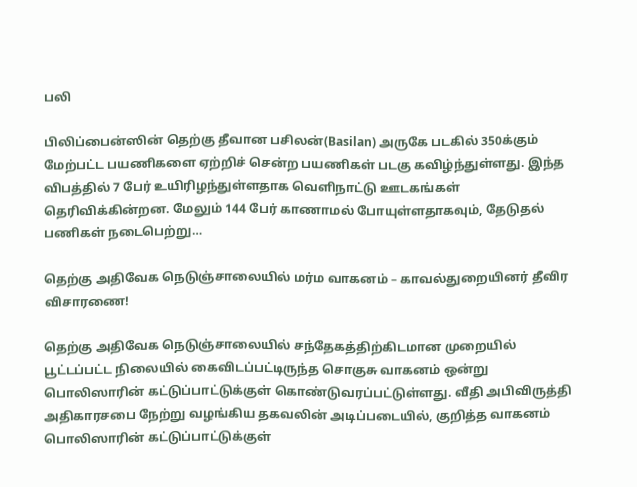பலி

பிலிப்பைன்ஸின் தெற்கு தீவான பசிலன்(Basilan) அருகே படகில் 350க்கும் மேற்பட்ட பயணிகளை ஏற்றிச் சென்ற பயணிகள் படகு கவிழ்ந்துள்ளது. இந்த விபத்தில் 7 பேர் உயிரிழந்துள்ளதாக வெளிநாட்டு ஊடகங்கள் தெரிவிக்கின்றன. மேலும் 144 பேர் காணாமல் போயுள்ளதாகவும், தேடுதல் பணிகள் நடைபெற்று…

தெற்கு அதிவேக நெடுஞ்சாலையில் மர்ம வாகனம் – காவல்துறையினர் தீவிர விசாரணை!

தெற்கு அதிவேக நெடுஞ்சாலையில் சந்தேகத்திற்கிடமான முறையில் பூட்டப்பட்ட நிலையில் கைவிடப்பட்டிருந்த சொகுசு வாகனம் ஒன்று பொலிஸாரின் கட்டுப்பாட்டுக்குள் கொண்டுவரப்பட்டுள்ளது. வீதி அபிவிருத்தி அதிகாரசபை நேற்று வழங்கிய தகவலின் அடிப்படையில், குறித்த வாகனம் பொலிஸாரின் கட்டுப்பாட்டுக்குள்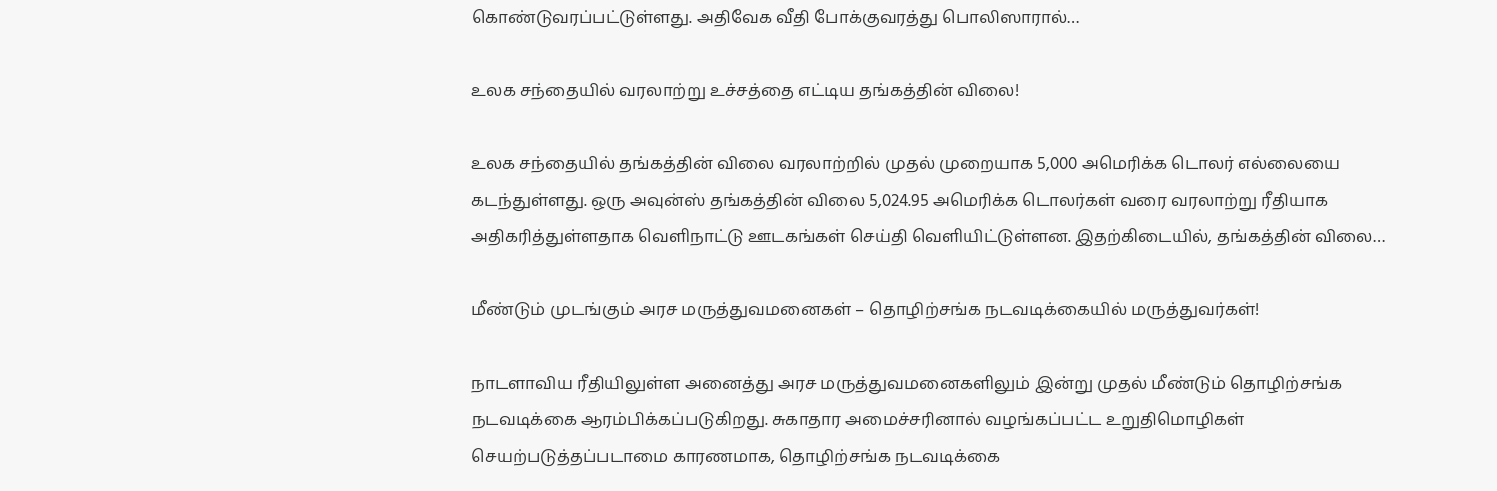கொண்டுவரப்பட்டுள்ளது. அதிவேக வீதி போக்குவரத்து பொலிஸாரால்…

உலக சந்தையில் வரலாற்று உச்சத்தை எட்டிய தங்கத்தின் விலை!

உலக சந்தையில் தங்கத்தின் விலை வரலாற்றில் முதல் முறையாக 5,000 அமெரிக்க டொலர் எல்லையை கடந்துள்ளது. ஒரு அவுன்ஸ் தங்கத்தின் விலை 5,024.95 அமெரிக்க டொலர்கள் வரை வரலாற்று ரீதியாக அதிகரித்துள்ளதாக வெளிநாட்டு ஊடகங்கள் செய்தி வெளியிட்டுள்ளன. இதற்கிடையில், தங்கத்தின் விலை…

மீண்டும் முடங்கும் அரச மருத்துவமனைகள் – தொழிற்சங்க நடவடிக்கையில் மருத்துவர்கள்!

நாடளாவிய ரீதியிலுள்ள அனைத்து அரச மருத்துவமனைகளிலும் இன்று முதல் மீண்டும் தொழிற்சங்க நடவடிக்கை ஆரம்பிக்கப்படுகிறது. சுகாதார அமைச்சரினால் வழங்கப்பட்ட உறுதிமொழிகள் செயற்படுத்தப்படாமை காரணமாக, தொழிற்சங்க நடவடிக்கை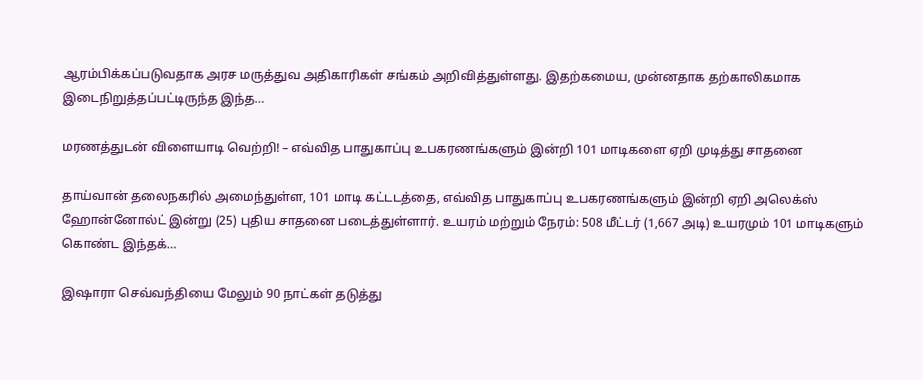ஆரம்பிக்கப்படுவதாக அரச மருத்துவ அதிகாரிகள் சங்கம் அறிவித்துள்ளது. இதற்கமைய, முன்னதாக தற்காலிகமாக இடைநிறுத்தப்பட்டிருந்த இந்த…

மரணத்துடன் விளையாடி வெற்றி! – எவ்வித பாதுகாப்பு உபகரணங்களும் இன்றி 101 மாடிகளை ஏறி முடித்து சாதனை

தாய்வான் தலைநகரில் அமைந்துள்ள, 101 மாடி கட்டடத்தை, எவ்வித பாதுகாப்பு உபகரணங்களும் இன்றி ஏறி அலெக்ஸ் ஹோன்னோல்ட் இன்று (25) புதிய சாதனை படைத்துள்ளார். உயரம் மற்றும் நேரம்: 508 மீட்டர் (1,667 அடி) உயரமும் 101 மாடிகளும் கொண்ட இந்தக்…

இஷாரா செவ்வந்தியை மேலும் 90 நாட்கள் தடுத்து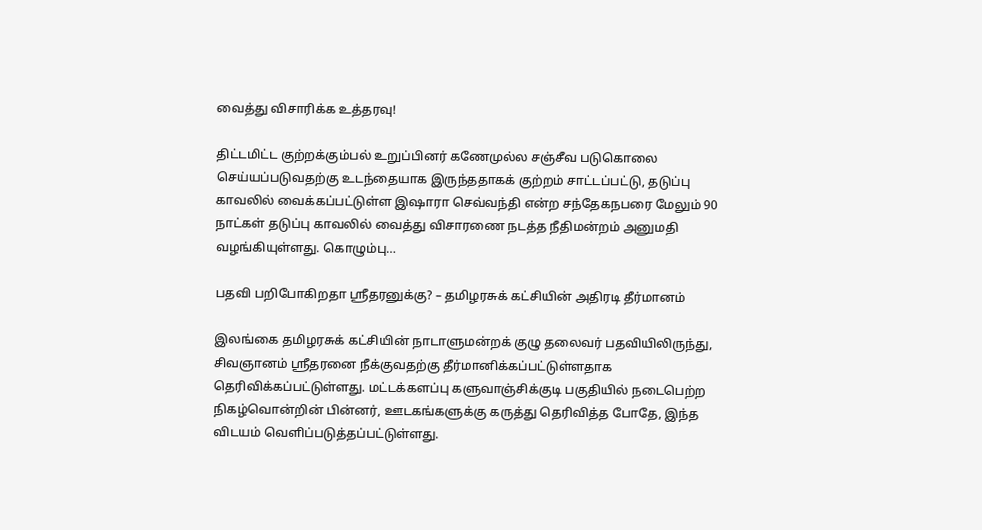வைத்து விசாரிக்க உத்தரவு!

திட்டமிட்ட குற்றக்கும்பல் உறுப்பினர் கணேமுல்ல சஞ்சீவ படுகொலை செய்யப்படுவதற்கு உடந்தையாக இருந்ததாகக் குற்றம் சாட்டப்பட்டு, தடுப்பு காவலில் வைக்கப்பட்டுள்ள இஷாரா செவ்வந்தி என்ற சந்தேகநபரை மேலும் 90 நாட்கள் தடுப்பு காவலில் வைத்து விசாரணை நடத்த நீதிமன்றம் அனுமதி வழங்கியுள்ளது. கொழும்பு…

பதவி பறிபோகிறதா ஸ்ரீதரனுக்கு? – தமிழரசுக் கட்சியின் அதிரடி தீர்மானம்

இலங்கை தமிழரசுக் கட்சியின் நாடாளுமன்றக் குழு தலைவர் பதவியிலிருந்து, சிவஞானம் ஸ்ரீதரனை நீக்குவதற்கு தீர்மானிக்கப்பட்டுள்ளதாக தெரிவிக்கப்பட்டுள்ளது. மட்டக்களப்பு களுவாஞ்சிக்குடி பகுதியில் நடைபெற்ற நிகழ்வொன்றின் பின்னர், ஊடகங்களுக்கு கருத்து தெரிவித்த போதே, இந்த விடயம் வெளிப்படுத்தப்பட்டுள்ளது.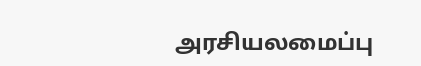அரசியலமைப்பு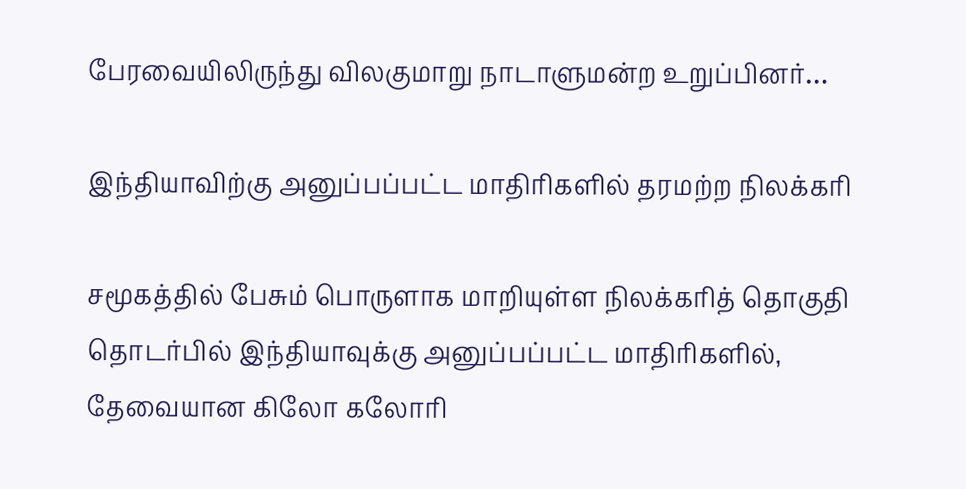பேரவையிலிருந்து விலகுமாறு நாடாளுமன்ற உறுப்பினர்…

இந்தியாவிற்கு அனுப்பப்பட்ட மாதிரிகளில் தரமற்ற நிலக்கரி

சமூகத்தில் பேசும் பொருளாக மாறியுள்ள நிலக்கரித் தொகுதி தொடர்பில் இந்தியாவுக்கு அனுப்பப்பட்ட மாதிரிகளில், தேவையான கிலோ கலோரி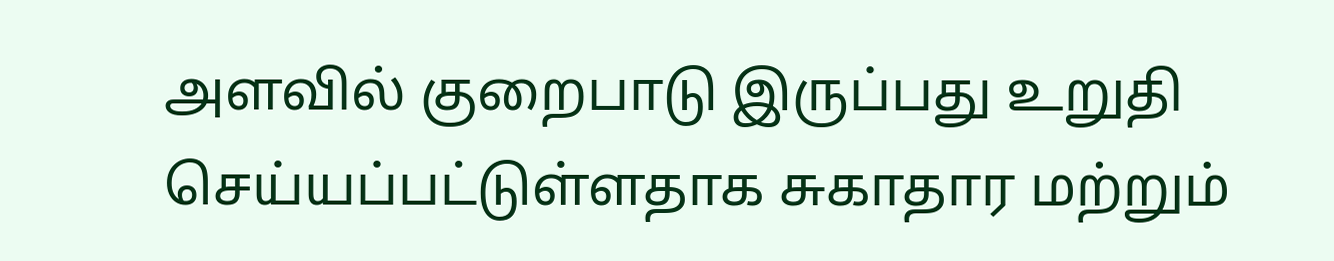அளவில் குறைபாடு இருப்பது உறுதி செய்யப்பட்டுள்ளதாக சுகாதார மற்றும்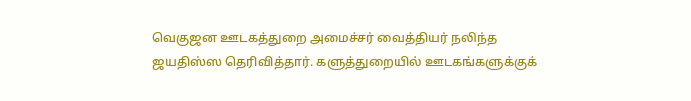வெகுஜன ஊடகத்துறை அமைச்சர் வைத்தியர் நலிந்த ஜயதிஸ்ஸ தெரிவித்தார். களுத்துறையில் ஊடகங்களுக்குக்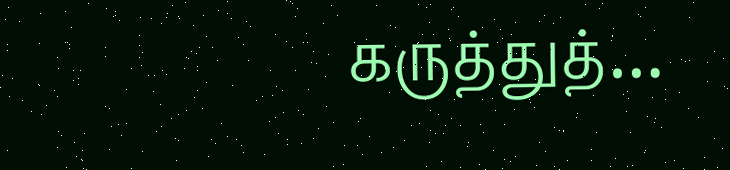கருத்துத்…